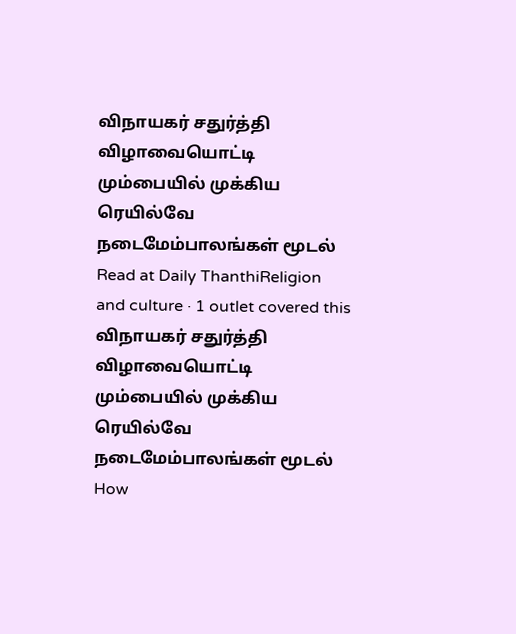விநாயகர் சதுர்த்தி விழாவையொட்டி மும்பையில் முக்கிய ரெயில்வே நடைமேம்பாலங்கள் மூடல்
Read at Daily ThanthiReligion and culture · 1 outlet covered this
விநாயகர் சதுர்த்தி விழாவையொட்டி மும்பையில் முக்கிய ரெயில்வே நடைமேம்பாலங்கள் மூடல்
How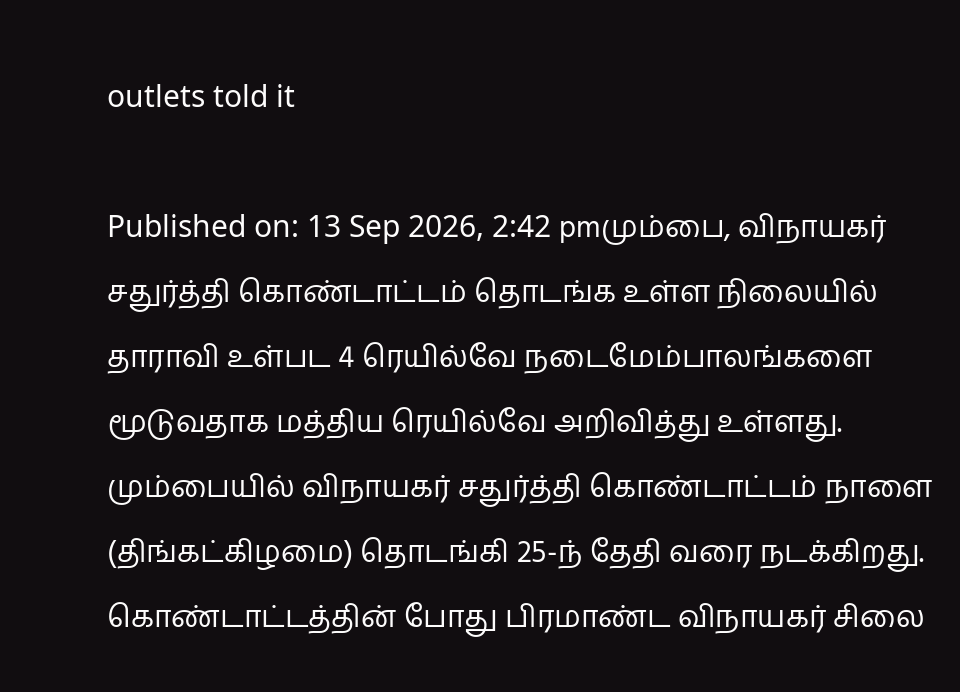outlets told it

Published on: 13 Sep 2026, 2:42 pmமும்பை, விநாயகர் சதுர்த்தி கொண்டாட்டம் தொடங்க உள்ள நிலையில் தாராவி உள்பட 4 ரெயில்வே நடைமேம்பாலங்களை மூடுவதாக மத்திய ரெயில்வே அறிவித்து உள்ளது. மும்பையில் விநாயகர் சதுர்த்தி கொண்டாட்டம் நாளை (திங்கட்கிழமை) தொடங்கி 25-ந் தேதி வரை நடக்கிறது. கொண்டாட்டத்தின் போது பிரமாண்ட விநாயகர் சிலை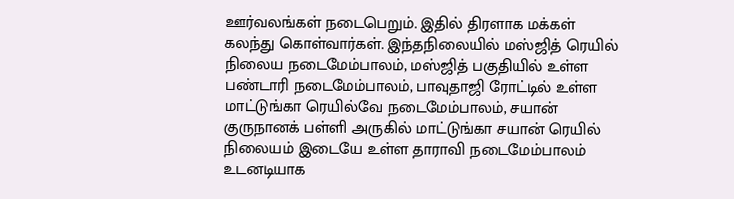ஊர்வலங்கள் நடைபெறும். இதில் திரளாக மக்கள் கலந்து கொள்வார்கள். இந்தநிலையில் மஸ்ஜித் ரெயில் நிலைய நடைமேம்பாலம், மஸ்ஜித் பகுதியில் உள்ள பண்டாரி நடைமேம்பாலம், பாவுதாஜி ரோட்டில் உள்ள மாட்டுங்கா ரெயில்வே நடைமேம்பாலம், சயான் குருநானக் பள்ளி அருகில் மாட்டுங்கா சயான் ரெயில் நிலையம் இடையே உள்ள தாராவி நடைமேம்பாலம் உடனடியாக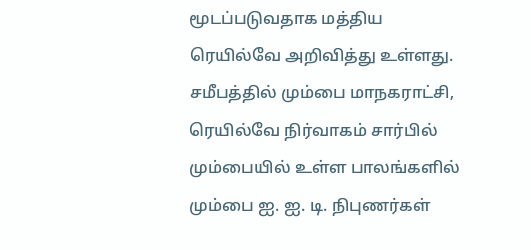மூடப்படுவதாக மத்திய ரெயில்வே அறிவித்து உள்ளது. சமீபத்தில் மும்பை மாநகராட்சி, ரெயில்வே நிர்வாகம் சார்பில் மும்பையில் உள்ள பாலங்களில் மும்பை ஐ. ஐ. டி. நிபுணர்கள்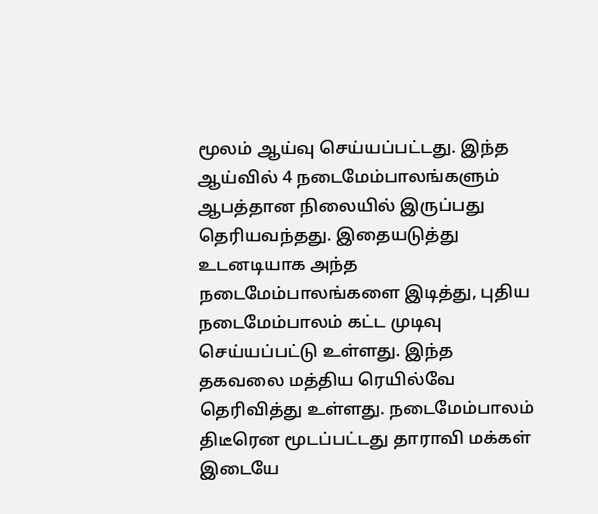மூலம் ஆய்வு செய்யப்பட்டது. இந்த ஆய்வில் 4 நடைமேம்பாலங்களும் ஆபத்தான நிலையில் இருப்பது தெரியவந்தது. இதையடுத்து உடனடியாக அந்த நடைமேம்பாலங்களை இடித்து, புதிய நடைமேம்பாலம் கட்ட முடிவு செய்யப்பட்டு உள்ளது. இந்த தகவலை மத்திய ரெயில்வே தெரிவித்து உள்ளது. நடைமேம்பாலம் திடீரென மூடப்பட்டது தாராவி மக்கள் இடையே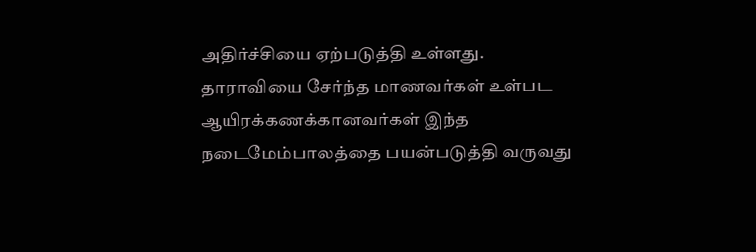அதிர்ச்சியை ஏற்படுத்தி உள்ளது. தாராவியை சேர்ந்த மாணவர்கள் உள்பட ஆயிரக்கணக்கானவர்கள் இந்த நடைமேம்பாலத்தை பயன்படுத்தி வருவது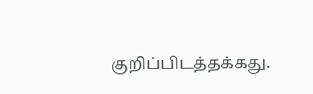குறிப்பிடத்தக்கது.